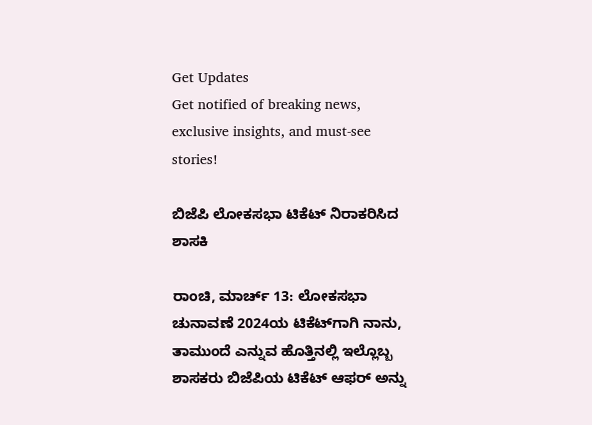Get Updates
Get notified of breaking news, exclusive insights, and must-see stories!

ಬಿಜೆಪಿ ಲೋಕಸಭಾ ಟಿಕೆಟ್ ನಿರಾಕರಿಸಿದ ಶಾಸಕಿ

ರಾಂಚಿ, ಮಾರ್ಚ್ 13: ಲೋಕಸಭಾ ಚುನಾವಣೆ 2024ಯ ಟಿಕೆಟ್‌ಗಾಗಿ ನಾನು, ತಾಮುಂದೆ ಎನ್ನುವ ಹೊತ್ತಿನಲ್ಲಿ ಇಲ್ಲೊಬ್ಬ ಶಾಸಕರು ಬಿಜೆಪಿಯ ಟಿಕೆಟ್ ಆಫರ್ ಅನ್ನು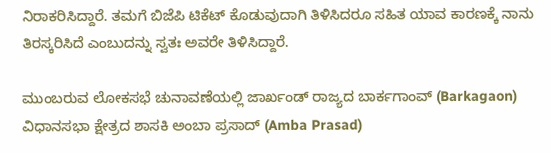ನಿರಾಕರಿಸಿದ್ದಾರೆ. ತಮಗೆ ಬಿಜೆಪಿ ಟಿಕೆಟ್ ಕೊಡುವುದಾಗಿ ತಿಳಿಸಿದರೂ ಸಹಿತ ಯಾವ ಕಾರಣಕ್ಕೆ ನಾನು ತಿರಸ್ಕರಿಸಿದೆ ಎಂಬುದನ್ನು ಸ್ವತಃ ಅವರೇ ತಿಳಿಸಿದ್ದಾರೆ.

ಮುಂಬರುವ ಲೋಕಸಭೆ ಚುನಾವಣೆಯಲ್ಲಿ ಜಾರ್ಖಂಡ್ ರಾಜ್ಯದ ಬಾರ್ಕಗಾಂವ್ (Barkagaon) ವಿಧಾನಸಭಾ ಕ್ಷೇತ್ರದ ಶಾಸಕಿ ಅಂಬಾ ಪ್ರಸಾದ್ (Amba Prasad)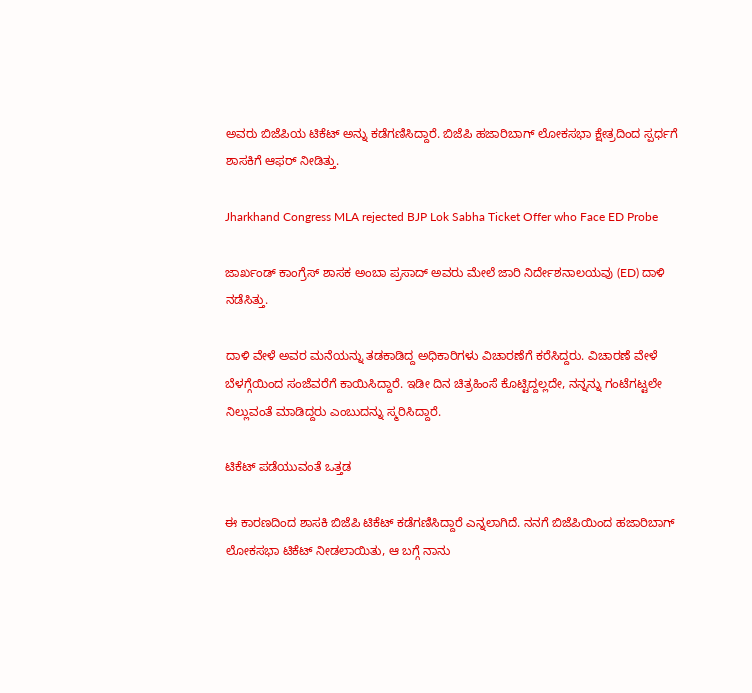ಅವರು ಬಿಜೆಪಿಯ ಟಿಕೆಟ್ ಅನ್ನು ಕಡೆಗಣಿಸಿದ್ದಾರೆ. ಬಿಜೆಪಿ ಹಜಾರಿಬಾಗ್ ಲೋಕಸಭಾ ಕ್ಷೇತ್ರದಿಂದ ಸ್ಪರ್ಧಗೆ ಶಾಸಕಿಗೆ ಆಫರ್ ನೀಡಿತ್ತು.

Jharkhand Congress MLA rejected BJP Lok Sabha Ticket Offer who Face ED Probe

ಜಾರ್ಖಂಡ್ ಕಾಂಗ್ರೆಸ್ ಶಾಸಕ ಅಂಬಾ ಪ್ರಸಾದ್ ಅವರು ಮೇಲೆ ಜಾರಿ ನಿರ್ದೇಶನಾಲಯವು (ED) ದಾಳಿ ನಡೆಸಿತ್ತು.

ದಾಳಿ ವೇಳೆ ಅವರ ಮನೆಯನ್ನು ತಡಕಾಡಿದ್ದ ಅಧಿಕಾರಿಗಳು ವಿಚಾರಣೆಗೆ ಕರೆಸಿದ್ದರು. ವಿಚಾರಣೆ ವೇಳೆ ಬೆಳಗ್ಗೆಯಿಂದ ಸಂಜೆವರೆಗೆ ಕಾಯಿಸಿದ್ದಾರೆ. ಇಡೀ ದಿನ ಚಿತ್ರಹಿಂಸೆ ಕೊಟ್ಟಿದ್ದಲ್ಲದೇ, ನನ್ನನ್ನು ಗಂಟೆಗಟ್ಟಲೇ ನಿಲ್ಲುವಂತೆ ಮಾಡಿದ್ದರು ಎಂಬುದನ್ನು ಸ್ಮರಿಸಿದ್ದಾರೆ.

ಟಿಕೆಟ್ ಪಡೆಯುವಂತೆ ಒತ್ತಡ

ಈ ಕಾರಣದಿಂದ ಶಾಸಕಿ ಬಿಜೆಪಿ ಟಿಕೆಟ್ ಕಡೆಗಣಿಸಿದ್ದಾರೆ ಎನ್ನಲಾಗಿದೆ. ನನಗೆ ಬಿಜೆಪಿಯಿಂದ ಹಜಾರಿಬಾಗ್ ಲೋಕಸಭಾ ಟಿಕೆಟ್ ನೀಡಲಾಯಿತು, ಆ ಬಗ್ಗೆ ನಾನು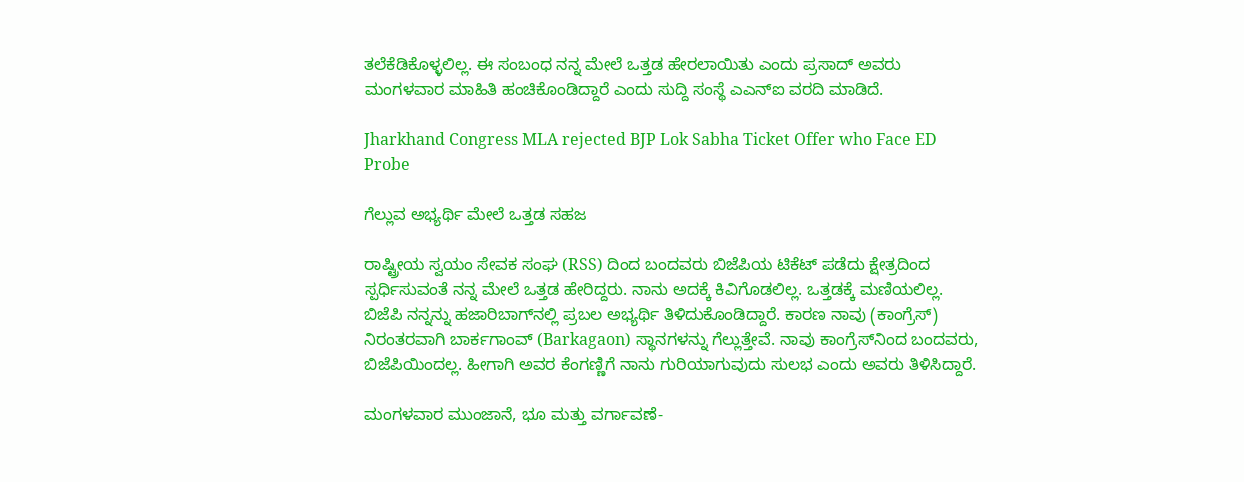ತಲೆಕೆಡಿಕೊಳ್ಳಲಿಲ್ಲ. ಈ ಸಂಬಂಧ ನನ್ನ ಮೇಲೆ ಒತ್ತಡ ಹೇರಲಾಯಿತು ಎಂದು ಪ್ರಸಾದ್ ಅವರು ಮಂಗಳವಾರ ಮಾಹಿತಿ ಹಂಚಿಕೊಂಡಿದ್ದಾರೆ ಎಂದು ಸುದ್ದಿ ಸಂಸ್ಥೆ ಎಎನ್‌ಐ ವರದಿ ಮಾಡಿದೆ.

Jharkhand Congress MLA rejected BJP Lok Sabha Ticket Offer who Face ED Probe

ಗೆಲ್ಲುವ ಅಭ್ಯರ್ಥಿ ಮೇಲೆ ಒತ್ತಡ ಸಹಜ

ರಾಷ್ಟ್ರೀಯ ಸ್ವಯಂ ಸೇವಕ ಸಂಘ (RSS) ದಿಂದ ಬಂದವರು ಬಿಜೆಪಿಯ ಟಿಕೆಟ್ ಪಡೆದು ಕ್ಷೇತ್ರದಿಂದ ಸ್ಪರ್ಧಿಸುವಂತೆ ನನ್ನ ಮೇಲೆ ಒತ್ತಡ ಹೇರಿದ್ದರು. ನಾನು ಅದಕ್ಕೆ ಕಿವಿಗೊಡಲಿಲ್ಲ. ಒತ್ತಡಕ್ಕೆ ಮಣಿಯಲಿಲ್ಲ. ಬಿಜೆಪಿ ನನ್ನನ್ನು ಹಜಾರಿಬಾಗ್‌ನಲ್ಲಿ ಪ್ರಬಲ ಅಭ್ಯರ್ಥಿ ತಿಳಿದುಕೊಂಡಿದ್ದಾರೆ. ಕಾರಣ ನಾವು (ಕಾಂಗ್ರೆಸ್) ನಿರಂತರವಾಗಿ ಬಾರ್ಕಗಾಂವ್ (Barkagaon) ಸ್ಥಾನಗಳನ್ನು ಗೆಲ್ಲುತ್ತೇವೆ. ನಾವು ಕಾಂಗ್ರೆಸ್‌ನಿಂದ ಬಂದವರು, ಬಿಜೆಪಿಯಿಂದಲ್ಲ. ಹೀಗಾಗಿ ಅವರ ಕೆಂಗಣ್ಣಿಗೆ ನಾನು ಗುರಿಯಾಗುವುದು ಸುಲಭ ಎಂದು ಅವರು ತಿಳಿಸಿದ್ದಾರೆ.

ಮಂಗಳವಾರ ಮುಂಜಾನೆ, ಭೂ ಮತ್ತು ವರ್ಗಾವಣೆ-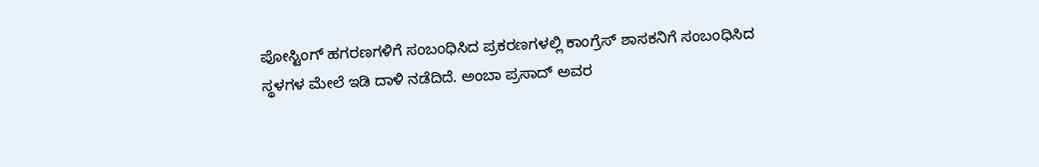ಪೋಸ್ಟಿಂಗ್ ಹಗರಣಗಳಿಗೆ ಸಂಬಂಧಿಸಿದ ಪ್ರಕರಣಗಳಲ್ಲಿ ಕಾಂಗ್ರೆಸ್ ಶಾಸಕನಿಗೆ ಸಂಬಂಧಿಸಿದ ಸ್ಥಳಗಳ ಮೇಲೆ ಇಡಿ ದಾಳಿ ನಡೆದಿದೆ. ಅಂಬಾ ಪ್ರಸಾದ್ ಅವರ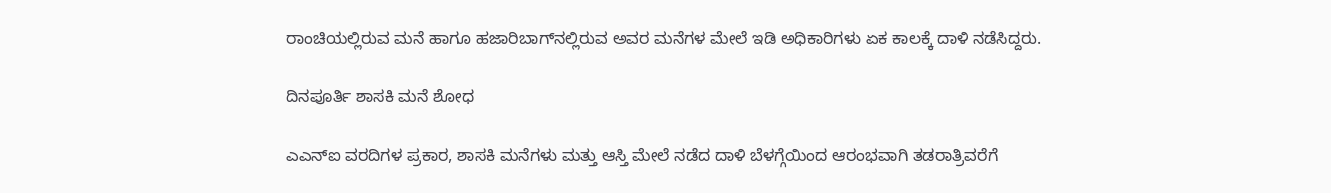ರಾಂಚಿಯಲ್ಲಿರುವ ಮನೆ ಹಾಗೂ ಹಜಾರಿಬಾಗ್‌ನಲ್ಲಿರುವ ಅವರ ಮನೆಗಳ ಮೇಲೆ ಇಡಿ ಅಧಿಕಾರಿಗಳು ಏಕ ಕಾಲಕ್ಕೆ ದಾಳಿ ನಡೆಸಿದ್ದರು.

ದಿನಪೂರ್ತಿ ಶಾಸಕಿ ಮನೆ ಶೋಧ

ಎಎನ್‌ಐ ವರದಿಗಳ ಪ್ರಕಾರ, ಶಾಸಕಿ ಮನೆಗಳು ಮತ್ತು ಆಸ್ತಿ ಮೇಲೆ ನಡೆದ ದಾಳಿ ಬೆಳಗ್ಗೆಯಿಂದ ಆರಂಭವಾಗಿ ತಡರಾತ್ರಿವರೆಗೆ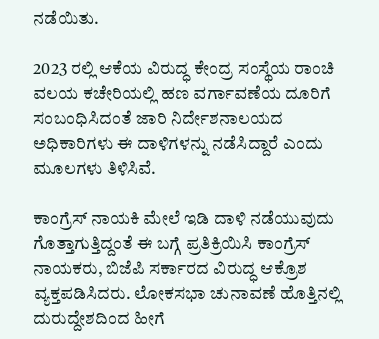ನಡೆಯಿತು.

2023 ರಲ್ಲಿ ಆಕೆಯ ವಿರುದ್ಧ ಕೇಂದ್ರ ಸಂಸ್ಥೆಯ ರಾಂಚಿ ವಲಯ ಕಚೇರಿಯಲ್ಲಿ ಹಣ ವರ್ಗಾವಣೆಯ ದೂರಿಗೆ ಸಂಬಂಧಿಸಿದಂತೆ ಜಾರಿ ನಿರ್ದೇಶನಾಲಯದ ಅಧಿಕಾರಿಗಳು ಈ ದಾಳಿಗಳನ್ನು ನಡೆಸಿದ್ದಾರೆ ಎಂದು ಮೂಲಗಳು ತಿಳಿಸಿವೆ.

ಕಾಂಗ್ರೆಸ್ ನಾಯಕಿ ಮೇಲೆ ಇಡಿ ದಾಳಿ ನಡೆಯುವುದು ಗೊತ್ತಾಗುತ್ತಿದ್ದಂತೆ ಈ ಬಗ್ಗೆ ಪ್ರತಿಕ್ರಿಯಿಸಿ ಕಾಂಗ್ರೆಸ್ ನಾಯಕರು, ಬಿಜೆಪಿ ಸರ್ಕಾರದ ವಿರುದ್ಧ ಆಕ್ರೊಶ ವ್ಯಕ್ತಪಡಿಸಿದರು. ಲೋಕಸಭಾ ಚುನಾವಣೆ ಹೊತ್ತಿನಲ್ಲಿ ದುರುದ್ದೇಶದಿಂದ ಹೀಗೆ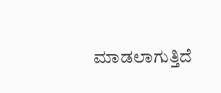ಮಾಡಲಾಗುತ್ತಿದೆ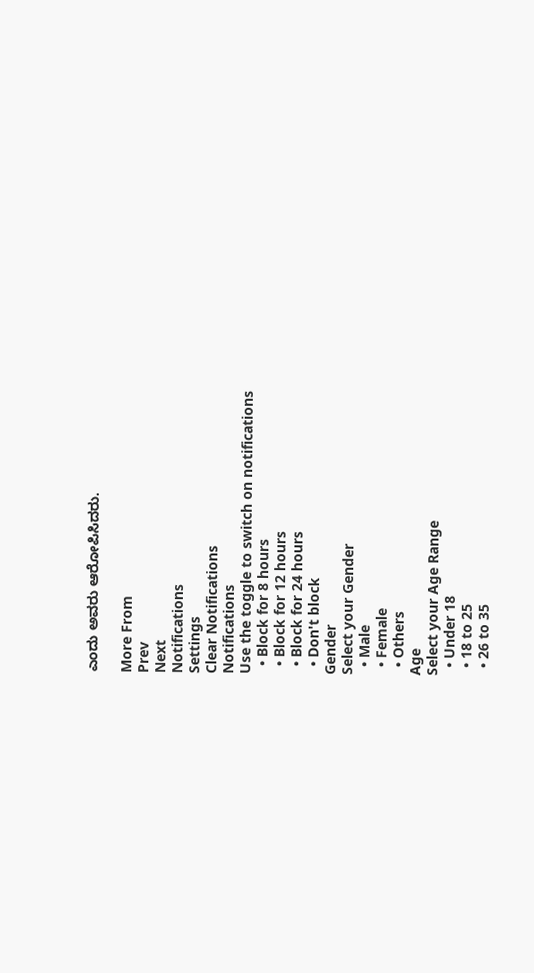ಎಂದು ಅವರು ಆರೋಪಿಸಿದರು.

More From
Prev
Next
Notifications
Settings
Clear Notifications
Notifications
Use the toggle to switch on notifications
  • Block for 8 hours
  • Block for 12 hours
  • Block for 24 hours
  • Don't block
Gender
Select your Gender
  • Male
  • Female
  • Others
Age
Select your Age Range
  • Under 18
  • 18 to 25
  • 26 to 35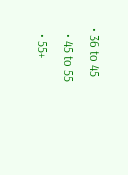• 36 to 45
  • 45 to 55
  • 55+